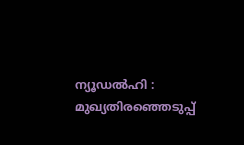ന്യൂഡൽഹി : മുഖ്യതിരഞ്ഞെടുപ്പ്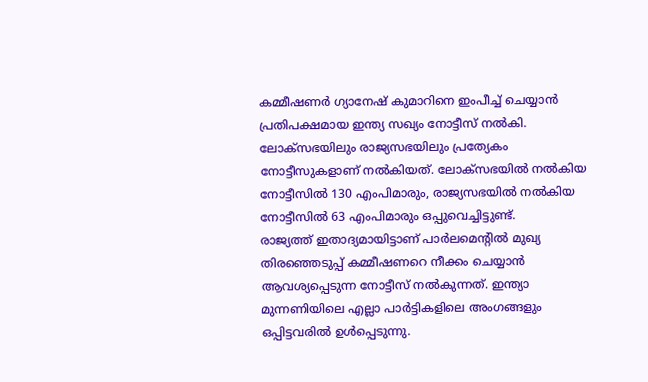കമ്മീഷണർ ഗ്യാനേഷ് കുമാറിനെ ഇംപീച്ച് ചെയ്യാൻ പ്രതിപക്ഷമായ ഇന്ത്യ സഖ്യം നോട്ടീസ് നൽകി. ലോക്സഭയിലും രാജ്യസഭയിലും പ്രത്യേകം നോട്ടീസുകളാണ് നൽകിയത്. ലോക്സഭയിൽ നൽകിയ നോട്ടീസിൽ 130 എംപിമാരും, രാജ്യസഭയിൽ നൽകിയ നോട്ടീസിൽ 63 എംപിമാരും ഒപ്പുവെച്ചിട്ടുണ്ട്.
രാജ്യത്ത് ഇതാദ്യമായിട്ടാണ് പാർലമെന്റിൽ മുഖ്യ തിരഞ്ഞെടുപ്പ് കമ്മീഷണറെ നീക്കം ചെയ്യാൻ ആവശ്യപ്പെടുന്ന നോട്ടീസ് നൽകുന്നത്. ഇന്ത്യാ മുന്നണിയിലെ എല്ലാ പാർട്ടികളിലെ അംഗങ്ങളും ഒപ്പിട്ടവരിൽ ഉൾപ്പെടുന്നു.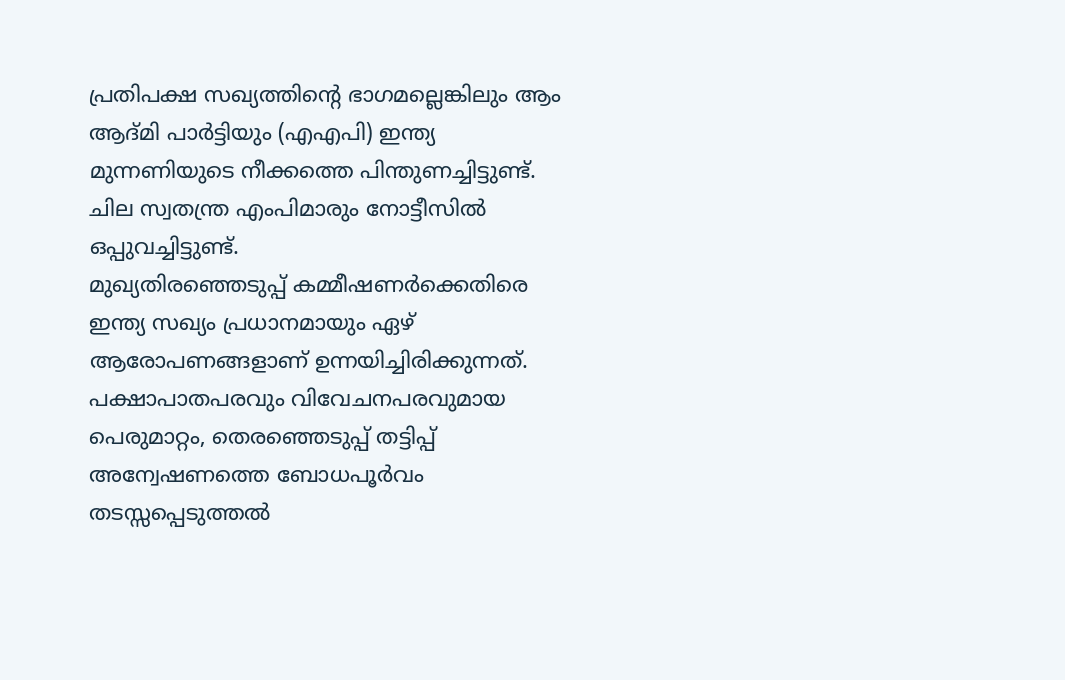പ്രതിപക്ഷ സഖ്യത്തിന്റെ ഭാഗമല്ലെങ്കിലും ആം ആദ്മി പാർട്ടിയും (എഎപി) ഇന്ത്യ മുന്നണിയുടെ നീക്കത്തെ പിന്തുണച്ചിട്ടുണ്ട്. ചില സ്വതന്ത്ര എംപിമാരും നോട്ടീസിൽ ഒപ്പുവച്ചിട്ടുണ്ട്.
മുഖ്യതിരഞ്ഞെടുപ്പ് കമ്മീഷണർക്കെതിരെ ഇന്ത്യ സഖ്യം പ്രധാനമായും ഏഴ് ആരോപണങ്ങളാണ് ഉന്നയിച്ചിരിക്കുന്നത്. പക്ഷാപാതപരവും വിവേചനപരവുമായ പെരുമാറ്റം, തെരഞ്ഞെടുപ്പ് തട്ടിപ്പ് അന്വേഷണത്തെ ബോധപൂർവം തടസ്സപ്പെടുത്തൽ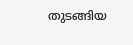തുടങ്ങിയ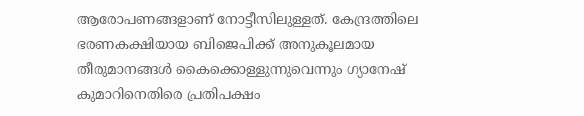ആരോപണങ്ങളാണ് നോട്ടീസിലുള്ളത്. കേന്ദ്രത്തിലെ ഭരണകക്ഷിയായ ബിജെപിക്ക് അനുകൂലമായ തീരുമാനങ്ങൾ കൈക്കൊള്ളുന്നുവെന്നും ഗ്യാനേഷ് കുമാറിനെതിരെ പ്രതിപക്ഷം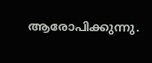ആരോപിക്കുന്നു.